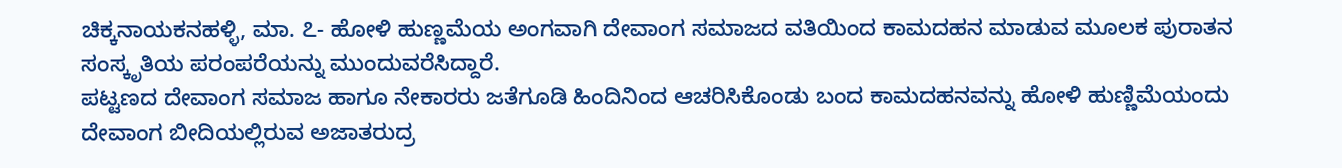ಚಿಕ್ಕನಾಯಕನಹಳ್ಳಿ, ಮಾ. ೭- ಹೋಳಿ ಹುಣ್ಣಮೆಯ ಅಂಗವಾಗಿ ದೇವಾಂಗ ಸಮಾಜದ ವತಿಯಿಂದ ಕಾಮದಹನ ಮಾಡುವ ಮೂಲಕ ಪುರಾತನ ಸಂಸ್ಕೃತಿಯ ಪರಂಪರೆಯನ್ನು ಮುಂದುವರೆಸಿದ್ದಾರೆ.
ಪಟ್ಟಣದ ದೇವಾಂಗ ಸಮಾಜ ಹಾಗೂ ನೇಕಾರರು ಜತೆಗೂಡಿ ಹಿಂದಿನಿಂದ ಆಚರಿಸಿಕೊಂಡು ಬಂದ ಕಾಮದಹನವನ್ನು ಹೋಳಿ ಹುಣ್ಣಿಮೆಯಂದು ದೇವಾಂಗ ಬೀದಿಯಲ್ಲಿರುವ ಅಜಾತರುದ್ರ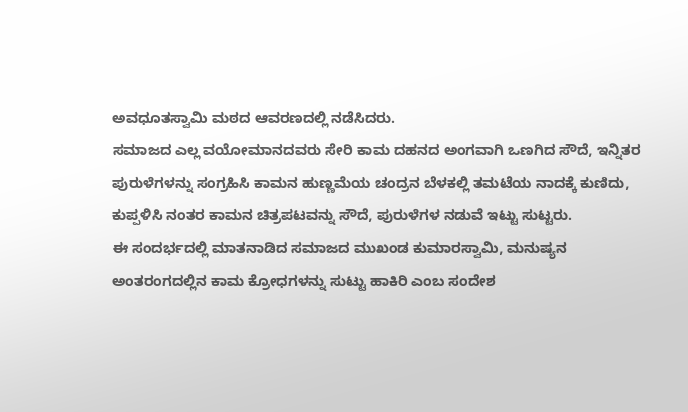ಅವಧೂತಸ್ವಾಮಿ ಮಠದ ಆವರಣದಲ್ಲಿ ನಡೆಸಿದರು.
ಸಮಾಜದ ಎಲ್ಲ ವಯೋಮಾನದವರು ಸೇರಿ ಕಾಮ ದಹನದ ಅಂಗವಾಗಿ ಒಣಗಿದ ಸೌದೆ, ಇನ್ನಿತರ ಪುರುಳೆಗಳನ್ನು ಸಂಗ್ರಹಿಸಿ ಕಾಮನ ಹುಣ್ಣಮೆಯ ಚಂದ್ರನ ಬೆಳಕಲ್ಲಿ ತಮಟೆಯ ನಾದಕ್ಕೆ ಕುಣಿದು, ಕುಪ್ಪಳಿಸಿ ನಂತರ ಕಾಮನ ಚಿತ್ರಪಟವನ್ನು ಸೌದೆ, ಪುರುಳೆಗಳ ನಡುವೆ ಇಟ್ಟು ಸುಟ್ಟರು.
ಈ ಸಂದರ್ಭದಲ್ಲಿ ಮಾತನಾಡಿದ ಸಮಾಜದ ಮುಖಂಡ ಕುಮಾರಸ್ವಾಮಿ, ಮನುಷ್ಯನ ಅಂತರಂಗದಲ್ಲಿನ ಕಾಮ ಕ್ರೋಧಗಳನ್ನು ಸುಟ್ಟು ಹಾಕಿರಿ ಎಂಬ ಸಂದೇಶ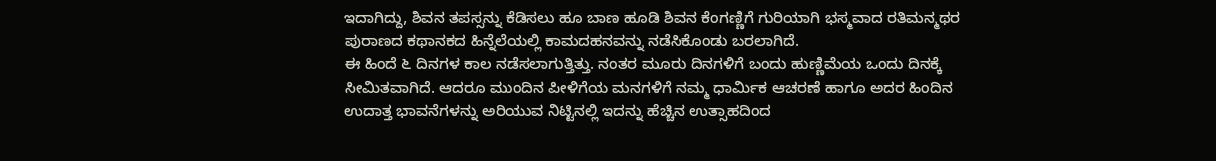ಇದಾಗಿದ್ದು, ಶಿವನ ತಪಸ್ಸನ್ನು ಕೆಡಿಸಲು ಹೂ ಬಾಣ ಹೂಡಿ ಶಿವನ ಕೆಂಗಣ್ಣಿಗೆ ಗುರಿಯಾಗಿ ಭಸ್ಮವಾದ ರತಿಮನ್ಮಥರ ಪುರಾಣದ ಕಥಾನಕದ ಹಿನ್ನೆಲೆಯಲ್ಲಿ ಕಾಮದಹನವನ್ನು ನಡೆಸಿಕೊಂಡು ಬರಲಾಗಿದೆ.
ಈ ಹಿಂದೆ ೬ ದಿನಗಳ ಕಾಲ ನಡೆಸಲಾಗುತ್ತಿತ್ತು. ನಂತರ ಮೂರು ದಿನಗಳಿಗೆ ಬಂದು ಹುಣ್ಣಿಮೆಯ ಒಂದು ದಿನಕ್ಕೆ ಸೀಮಿತವಾಗಿದೆ. ಆದರೂ ಮುಂದಿನ ಪೀಳಿಗೆಯ ಮನಗಳಿಗೆ ನಮ್ಮ ಧಾರ್ಮಿಕ ಆಚರಣೆ ಹಾಗೂ ಅದರ ಹಿಂದಿನ ಉದಾತ್ತ ಭಾವನೆಗಳನ್ನು ಅರಿಯುವ ನಿಟ್ಟಿನಲ್ಲಿ ಇದನ್ನು ಹೆಚ್ಚಿನ ಉತ್ಸಾಹದಿಂದ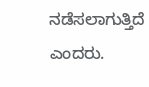ನಡೆಸಲಾಗುತ್ತಿದೆ ಎಂದರು.